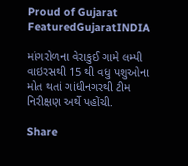Proud of Gujarat
FeaturedGujaratINDIA

માંગરોળના વેરાકુઈ ગામે લમ્પી વાઇરસથી 15 થી વધુ પશુઓના મોત થતાં ગાંધીનગરથી ટીમ નિરીક્ષણ અર્થે પહોંચી.

Share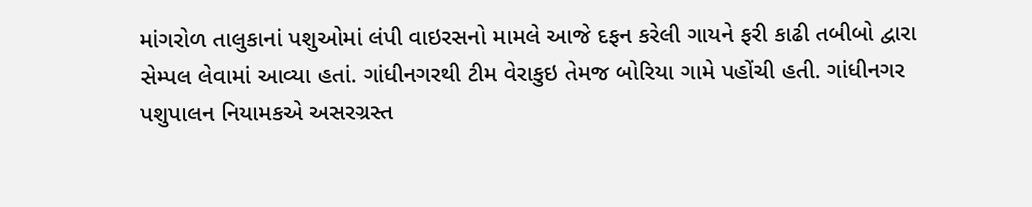માંગરોળ તાલુકાનાં પશુઓમાં લંપી વાઇરસનો મામલે આજે દફન કરેલી ગાયને ફરી કાઢી તબીબો દ્વારા સેમ્પલ લેવામાં આવ્યા હતાં. ગાંધીનગરથી ટીમ વેરાકુઇ તેમજ બોરિયા ગામે પહોંચી હતી. ગાંધીનગર પશુપાલન નિયામકએ અસરગ્રસ્ત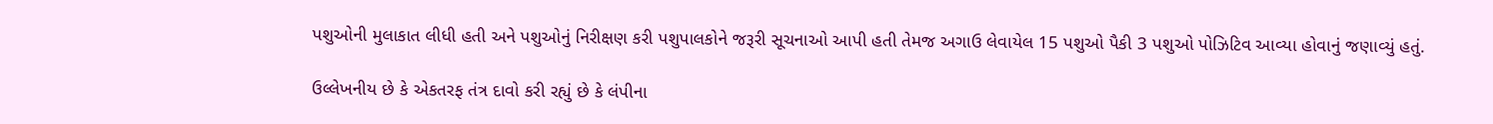પશુઓની મુલાકાત લીધી હતી અને પશુઓનું નિરીક્ષણ કરી પશુપાલકોને જરૂરી સૂચનાઓ આપી હતી તેમજ અગાઉ લેવાયેલ 15 પશુઓ પૈકી 3 પશુઓ પોઝિટિવ આવ્યા હોવાનું જણાવ્યું હતું.

ઉલ્લેખનીય છે કે એકતરફ તંત્ર દાવો કરી રહ્યું છે કે લંપીના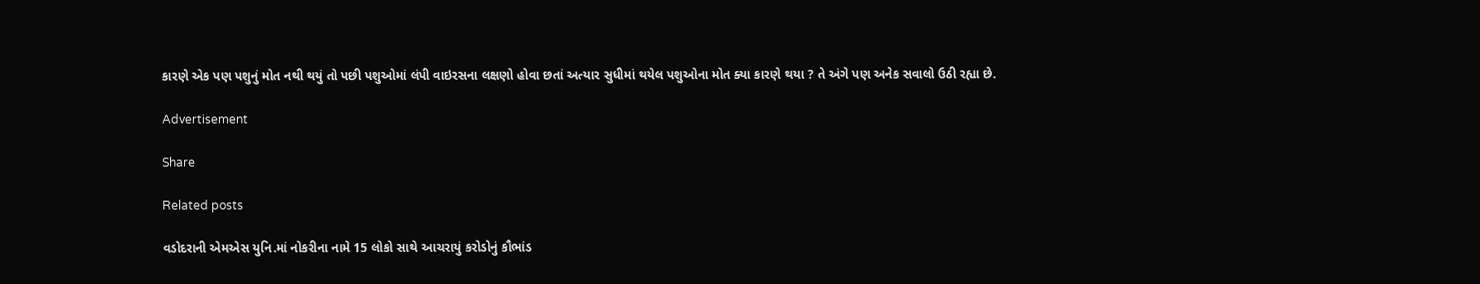કારણે એક પણ પશુનું મોત નથી થયું તો પછી પશુઓમાં લંપી વાઇરસના લક્ષણો હોવા છતાં અત્યાર સુધીમાં થયેલ પશુઓના મોત ક્યા કારણે થયા ? તે અંગે પણ અનેક સવાલો ઉઠી રહ્યા છે.

Advertisement

Share

Related posts

વડોદરાની એમએસ યુનિ.માં નોકરીના નામે 15 લોકો સાથે આચરાયું કરોડોનું કૌભાંડ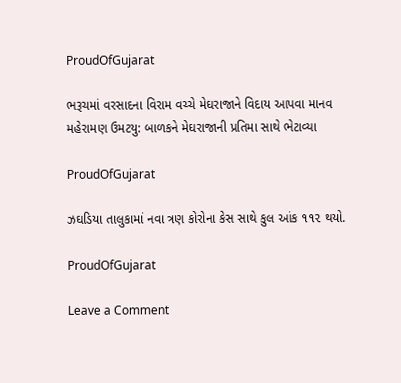ProudOfGujarat

ભરૂચમાં વરસાદના વિરામ વચ્ચે મેઘરાજાને વિદાય આપવા માનવ મહેરામણ ઉમટયુ: બાળકને મેઘરાજાની પ્રતિમા સાથે ભેટાવ્યા

ProudOfGujarat

ઝઘડિયા તાલુકામાં નવા ત્રણ કોરોના કેસ સાથે કુલ આંક ૧૧૨ થયો.

ProudOfGujarat

Leave a Comment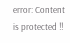error: Content is protected !!